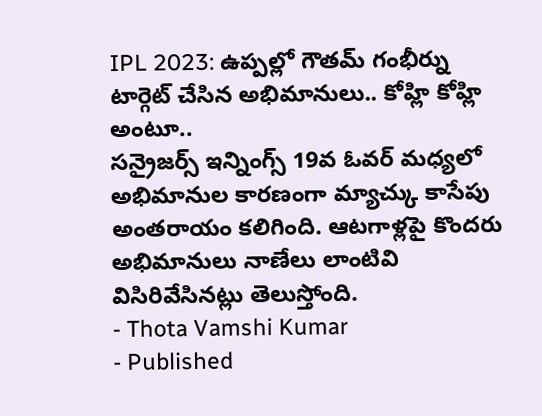IPL 2023: ఉప్పల్లో గౌతమ్ గంభీర్ను టార్గెట్ చేసిన అభిమానులు.. కోహ్లి కోహ్లి అంటూ..
సన్రైజర్స్ ఇన్నింగ్స్ 19వ ఓవర్ మధ్యలో అభిమానుల కారణంగా మ్యాచ్కు కాసేపు అంతరాయం కలిగింది. ఆటగాళ్లపై కొందరు అభిమానులు నాణేలు లాంటివి విసిరివేసినట్లు తెలుస్తోంది.
- Thota Vamshi Kumar
- Published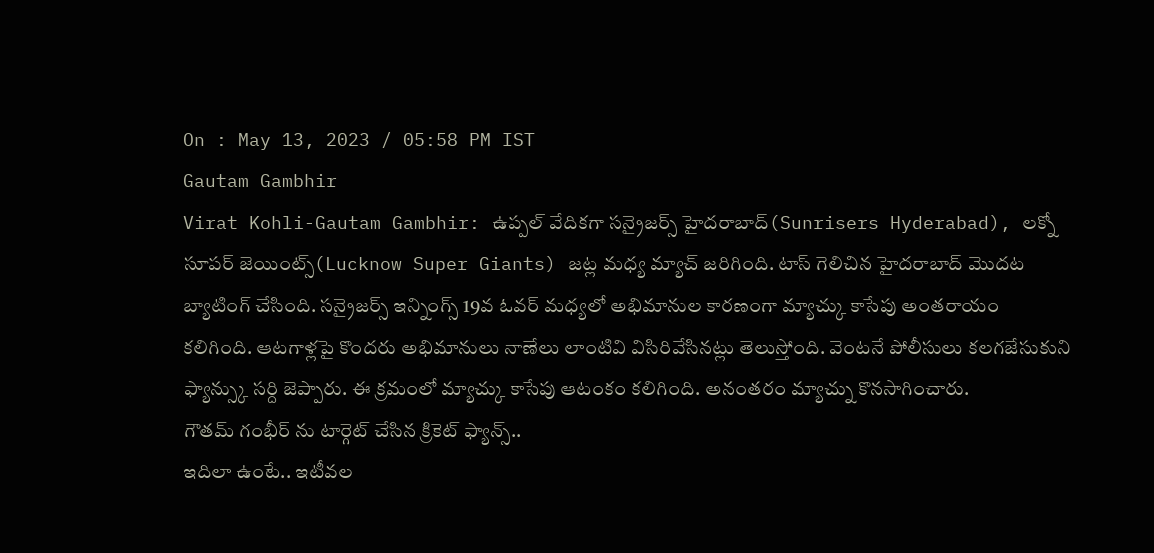On : May 13, 2023 / 05:58 PM IST
Gautam Gambhir
Virat Kohli-Gautam Gambhir: ఉప్పల్ వేదికగా సన్రైజర్స్ హైదరాబాద్(Sunrisers Hyderabad), లక్నో సూపర్ జెయింట్స్(Lucknow Super Giants) జట్ల మధ్య మ్యాచ్ జరిగింది. టాస్ గెలిచిన హైదరాబాద్ మొదట బ్యాటింగ్ చేసింది. సన్రైజర్స్ ఇన్నింగ్స్ 19వ ఓవర్ మధ్యలో అభిమానుల కారణంగా మ్యాచ్కు కాసేపు అంతరాయం కలిగింది. ఆటగాళ్లపై కొందరు అభిమానులు నాణేలు లాంటివి విసిరివేసినట్లు తెలుస్తోంది. వెంటనే పోలీసులు కలగజేసుకుని ఫ్యాన్స్కు సర్ది జెప్పారు. ఈ క్రమంలో మ్యాచ్కు కాసేపు ఆటంకం కలిగింది. అనంతరం మ్యాచ్ను కొనసాగించారు.
గౌతమ్ గంభీర్ ను టార్గెట్ చేసిన క్రికెట్ ఫ్యాన్స్..
ఇదిలా ఉంటే.. ఇటీవల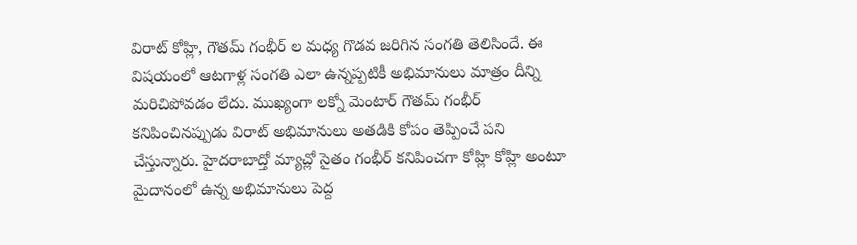విరాట్ కోహ్లి, గౌతమ్ గంభీర్ ల మధ్య గొడవ జరిగిన సంగతి తెలిసిందే. ఈ విషయంలో ఆటగాళ్ల సంగతి ఎలా ఉన్నప్పటికీ అభిమానులు మాత్రం దీన్ని మరిచిపోవడం లేదు. ముఖ్యంగా లక్నో మెంటార్ గౌతమ్ గంభీర్ కనిపించినప్పుడు విరాట్ అభిమానులు అతడికి కోపం తెప్పించే పని చేస్తున్నారు. హైదరాబాద్తో మ్యాచ్లో సైతం గంభీర్ కనిపించగా కోహ్లి కోహ్లి అంటూ మైదానంలో ఉన్న అభిమానులు పెద్ద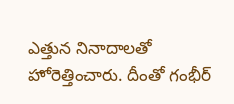ఎత్తున నినాదాలతో హోరెత్తించారు. దీంతో గంభీర్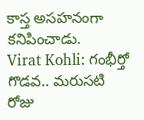కాస్త అసహనంగా కనిపించాడు.
Virat Kohli: గంభీర్తో గొడవ.. మరుసటి రోజు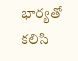భార్యతో కలిసి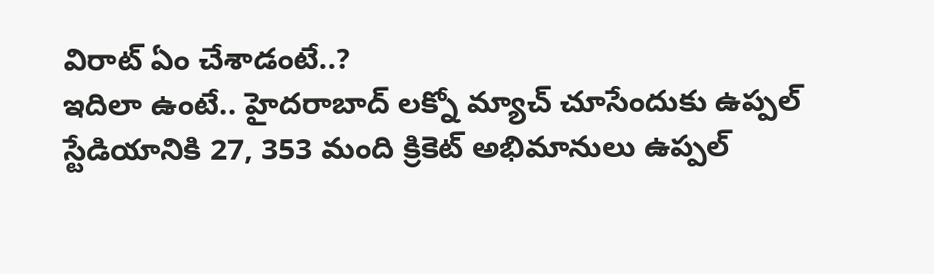విరాట్ ఏం చేశాడంటే..?
ఇదిలా ఉంటే.. హైదరాబాద్ లక్నో మ్యాచ్ చూసేందుకు ఉప్పల్ స్టేడియానికి 27, 353 మంది క్రికెట్ అభిమానులు ఉప్పల్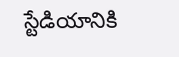స్టేడియానికి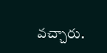వచ్చారు.